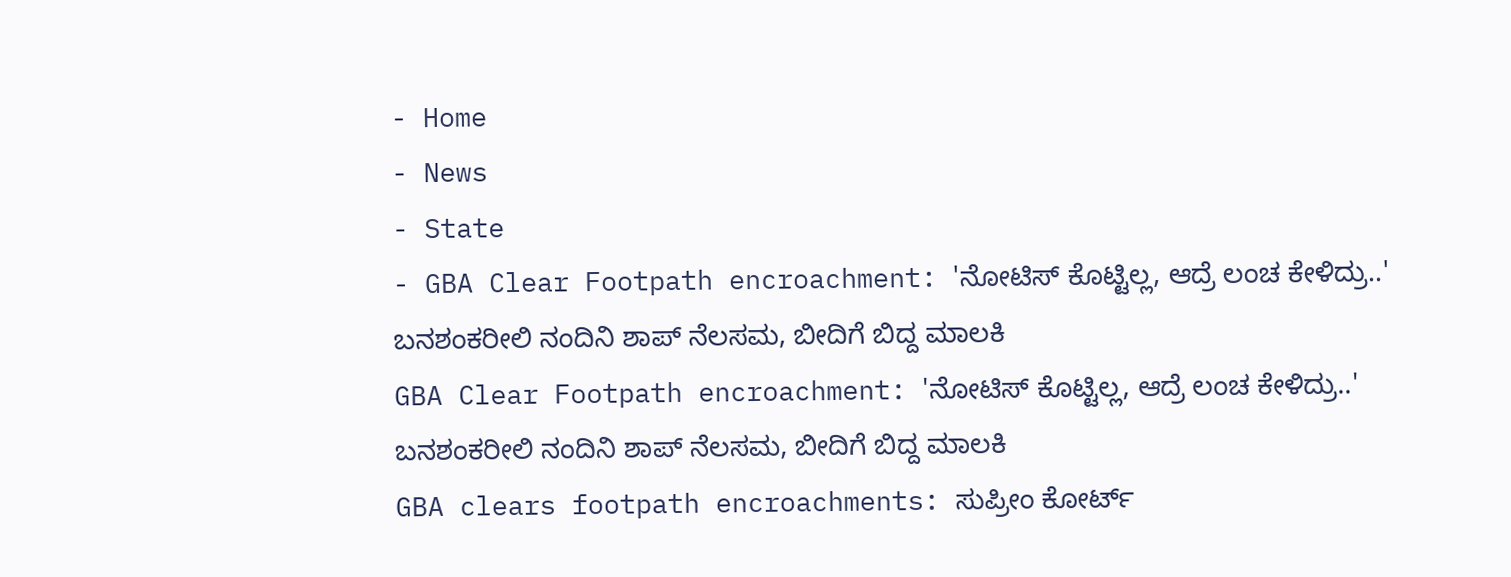- Home
- News
- State
- GBA Clear Footpath encroachment: 'ನೋಟಿಸ್ ಕೊಟ್ಟಿಲ್ಲ, ಆದ್ರೆ ಲಂಚ ಕೇಳಿದ್ರು..' ಬನಶಂಕರೀಲಿ ನಂದಿನಿ ಶಾಪ್ ನೆಲಸಮ, ಬೀದಿಗೆ ಬಿದ್ದ ಮಾಲಕಿ
GBA Clear Footpath encroachment: 'ನೋಟಿಸ್ ಕೊಟ್ಟಿಲ್ಲ, ಆದ್ರೆ ಲಂಚ ಕೇಳಿದ್ರು..' ಬನಶಂಕರೀಲಿ ನಂದಿನಿ ಶಾಪ್ ನೆಲಸಮ, ಬೀದಿಗೆ ಬಿದ್ದ ಮಾಲಕಿ
GBA clears footpath encroachments: ಸುಪ್ರೀಂ ಕೋರ್ಟ್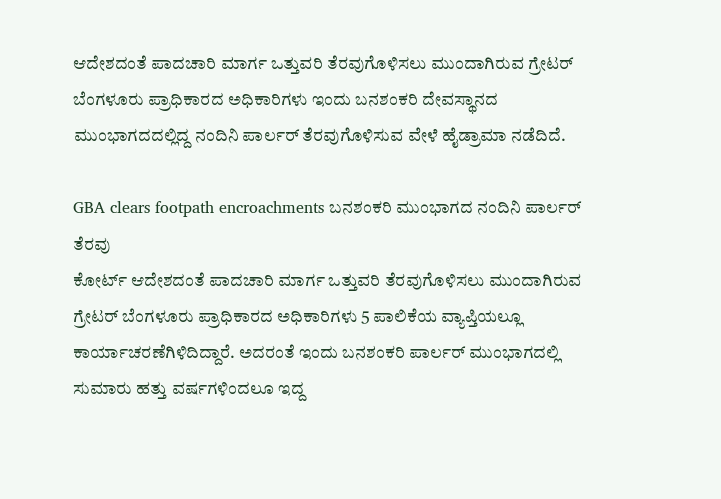ಆದೇಶದಂತೆ ಪಾದಚಾರಿ ಮಾರ್ಗ ಒತ್ತುವರಿ ತೆರವುಗೊಳಿಸಲು ಮುಂದಾಗಿರುವ ಗ್ರೇಟರ್ ಬೆಂಗಳೂರು ಪ್ರಾಧಿಕಾರದ ಅಧಿಕಾರಿಗಳು ಇಂದು ಬನಶಂಕರಿ ದೇವಸ್ಥಾನದ ಮುಂಭಾಗದದಲ್ಲಿದ್ದ ನಂದಿನಿ ಪಾರ್ಲರ್ ತೆರವುಗೊಳಿಸುವ ವೇಳೆ ಹೈಡ್ರಾಮಾ ನಡೆದಿದೆ.

GBA clears footpath encroachments ಬನಶಂಕರಿ ಮುಂಭಾಗದ ನಂದಿನಿ ಪಾರ್ಲರ್ ತೆರವು
ಕೋರ್ಟ್ ಆದೇಶದಂತೆ ಪಾದಚಾರಿ ಮಾರ್ಗ ಒತ್ತುವರಿ ತೆರವುಗೊಳಿಸಲು ಮುಂದಾಗಿರುವ ಗ್ರೇಟರ್ ಬೆಂಗಳೂರು ಪ್ರಾಧಿಕಾರದ ಅಧಿಕಾರಿಗಳು 5 ಪಾಲಿಕೆಯ ವ್ಯಾಪ್ತಿಯಲ್ಲೂ ಕಾರ್ಯಾಚರಣೆಗಿಳಿದಿದ್ದಾರೆ. ಅದರಂತೆ ಇಂದು ಬನಶಂಕರಿ ಪಾರ್ಲರ್ ಮುಂಭಾಗದಲ್ಲಿ ಸುಮಾರು ಹತ್ತು ವರ್ಷಗಳಿಂದಲೂ ಇದ್ದ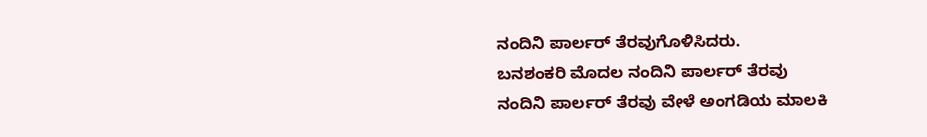ನಂದಿನಿ ಪಾರ್ಲರ್ ತೆರವುಗೊಳಿಸಿದರು.
ಬನಶಂಕರಿ ಮೊದಲ ನಂದಿನಿ ಪಾರ್ಲರ್ ತೆರವು
ನಂದಿನಿ ಪಾರ್ಲರ್ ತೆರವು ವೇಳೆ ಅಂಗಡಿಯ ಮಾಲಕಿ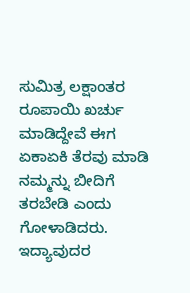ಸುಮಿತ್ರ ಲಕ್ಷಾಂತರ ರೂಪಾಯಿ ಖರ್ಚು ಮಾಡಿದ್ದೇವೆ ಈಗ ಏಕಾಏಕಿ ತೆರವು ಮಾಡಿ ನಮ್ಮನ್ನು ಬೀದಿಗೆ ತರಬೇಡಿ ಎಂದು ಗೋಳಾಡಿದರು. ಇದ್ಯಾವುದರ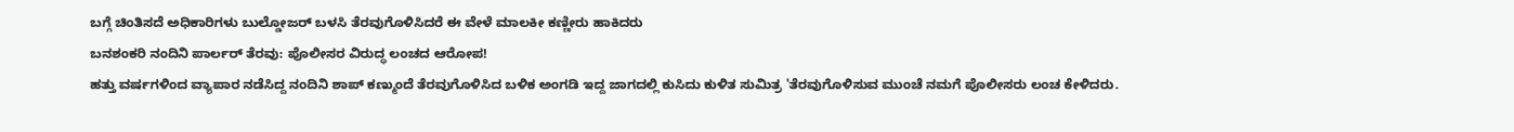ಬಗ್ಗೆ ಚಿಂತಿಸದೆ ಅಧಿಕಾರಿಗಳು ಬುಲ್ಡೋಜರ್ ಬಳಸಿ ತೆರವುಗೊಳಿಸಿದರೆ ಈ ವೇಳೆ ಮಾಲಕೀ ಕಣ್ಣೀರು ಹಾಕಿದರು
ಬನಶಂಕರಿ ನಂದಿನಿ ಪಾರ್ಲರ್ ತೆರವು: ಪೊಲೀಸರ ವಿರುದ್ಧ ಲಂಚದ ಆರೋಪ!
ಹತ್ತು ವರ್ಷಗಳಿಂದ ವ್ಯಾಪಾರ ನಡೆಸಿದ್ದ ನಂದಿನಿ ಶಾಪ್ ಕಣ್ಮುಂದೆ ತೆರವುಗೊಳಿಸಿದ ಬಳಿಕ ಅಂಗಡಿ ಇದ್ದ ಜಾಗದಲ್ಲಿ ಕುಸಿದು ಕುಳಿತ ಸುಮಿತ್ರ 'ತೆರವುಗೊಳಿಸುವ ಮುಂಚೆ ನಮಗೆ ಪೊಲೀಸರು ಲಂಚ ಕೇಳಿದರು.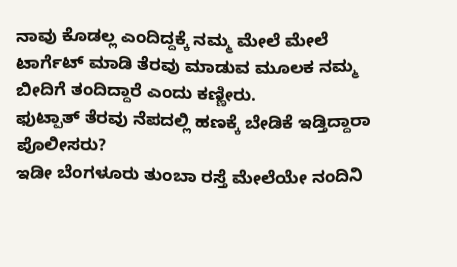ನಾವು ಕೊಡಲ್ಲ ಎಂದಿದ್ದಕ್ಕೆ ನಮ್ಮ ಮೇಲೆ ಮೇಲೆ ಟಾರ್ಗೆಟ್ ಮಾಡಿ ತೆರವು ಮಾಡುವ ಮೂಲಕ ನಮ್ಮ ಬೀದಿಗೆ ತಂದಿದ್ದಾರೆ ಎಂದು ಕಣ್ಣೀರು.
ಫುಟ್ಪಾತ್ ತೆರವು ನೆಪದಲ್ಲಿ ಹಣಕ್ಕೆ ಬೇಡಿಕೆ ಇಡ್ತಿದ್ದಾರಾ ಪೊಲೀಸರು?
ಇಡೀ ಬೆಂಗಳೂರು ತುಂಬಾ ರಸ್ತೆ ಮೇಲೆಯೇ ನಂದಿನಿ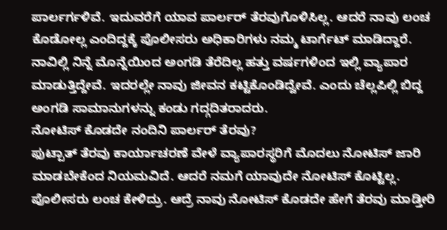ಪಾರ್ಲರ್ಗಳಿವೆ. ಇದುವರೆಗೆ ಯಾವ ಪಾರ್ಲರ್ ತೆರವುಗೊಳಿಸಿಲ್ಲ. ಆದರೆ ನಾವು ಲಂಚ ಕೊಡೋಲ್ಲ ಎಂದಿದ್ದಕ್ಕೆ ಪೊಲೀಸರು ಅಧಿಕಾರಿಗಳು ನಮ್ಮ ಟಾರ್ಗೆಟ್ ಮಾಡಿದ್ದಾರೆ. ನಾವಿಲ್ಲಿ ನಿನ್ನೆ ಮೊನ್ನೆಯಿಂದ ಅಂಗಡಿ ತೆರೆದಿಲ್ಲ ಹತ್ತು ವರ್ಷಗಳಿಂದ ಇಲ್ಲಿ ವ್ಯಾಪಾರ ಮಾಡುತ್ತಿದ್ದೇವೆ. ಇದರಲ್ಲೇ ನಾವು ಜೀವನ ಕಟ್ಟಿಕೊಂಡಿದ್ವೇವೆ. ಎಂದು ಚೆಲ್ಲಪಿಲ್ಲಿ ಬಿದ್ದ ಅಂಗಡಿ ಸಾಮಾನುಗಳನ್ನು ಕಂಡು ಗದ್ಗದಿತರಾದರು.
ನೋಟಿಸ್ ಕೊಡದೇ ನಂದಿನಿ ಪಾರ್ಲರ್ ತೆರವು?
ಫುಟ್ಪಾತ್ ತೆರವು ಕಾರ್ಯಾಚರಣೆ ವೇಳೆ ವ್ಯಾಪಾರಸ್ಥರಿಗೆ ಮೊದಲು ನೋಟಿಸ್ ಜಾರಿ ಮಾಡಬೇಕೆಂದ ನಿಯಮವಿದೆ. ಆದರೆ ನಮಗೆ ಯಾವುದೇ ನೋಟಿಸ್ ಕೊಟ್ಟಿಲ್ಲ. ಪೊಲೀಸರು ಲಂಚ ಕೇಳಿದ್ರು. ಆದ್ರೆ ನಾವು ನೋಟಿಸ್ ಕೊಡದೇ ಹೇಗೆ ತೆರವು ಮಾಡ್ತೀರಿ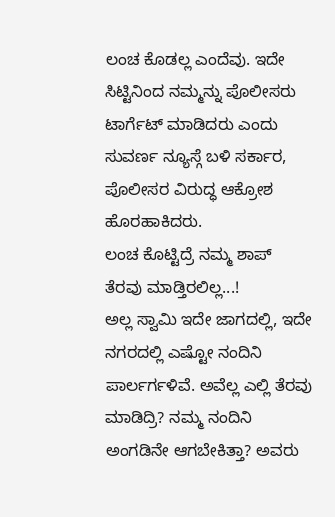ಲಂಚ ಕೊಡಲ್ಲ ಎಂದೆವು. ಇದೇ ಸಿಟ್ಟಿನಿಂದ ನಮ್ಮನ್ನು ಪೊಲೀಸರು ಟಾರ್ಗೆಟ್ ಮಾಡಿದರು ಎಂದು ಸುವರ್ಣ ನ್ಯೂಸ್ಗೆ ಬಳಿ ಸರ್ಕಾರ, ಪೊಲೀಸರ ವಿರುದ್ಧ ಆಕ್ರೋಶ ಹೊರಹಾಕಿದರು.
ಲಂಚ ಕೊಟ್ಟಿದ್ರೆ ನಮ್ಮ ಶಾಪ್ ತೆರವು ಮಾಡ್ತಿರಲಿಲ್ಲ...!
ಅಲ್ಲ ಸ್ವಾಮಿ ಇದೇ ಜಾಗದಲ್ಲಿ, ಇದೇ ನಗರದಲ್ಲಿ ಎಷ್ಟೋ ನಂದಿನಿ ಪಾರ್ಲರ್ಗಳಿವೆ. ಅವೆಲ್ಲ ಎಲ್ಲಿ ತೆರವು ಮಾಡಿದ್ರಿ? ನಮ್ಮ ನಂದಿನಿ ಅಂಗಡಿನೇ ಆಗಬೇಕಿತ್ತಾ? ಅವರು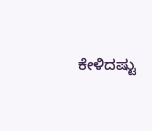ಕೇಳಿದಷ್ಟು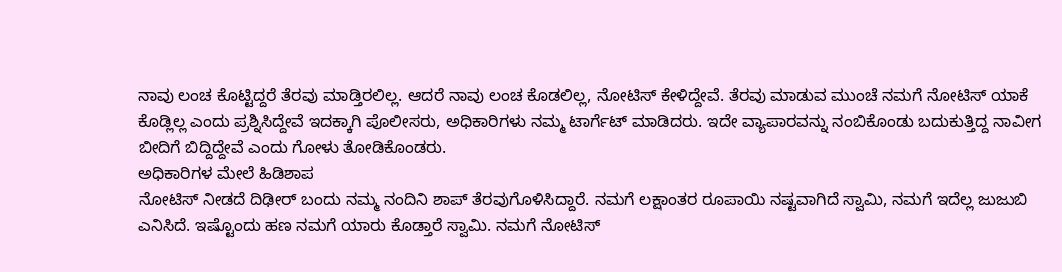ನಾವು ಲಂಚ ಕೊಟ್ಟಿದ್ದರೆ ತೆರವು ಮಾಡ್ತಿರಲಿಲ್ಲ. ಆದರೆ ನಾವು ಲಂಚ ಕೊಡಲಿಲ್ಲ, ನೋಟಿಸ್ ಕೇಳಿದ್ದೇವೆ. ತೆರವು ಮಾಡುವ ಮುಂಚೆ ನಮಗೆ ನೋಟಿಸ್ ಯಾಕೆ ಕೊಡ್ಲಿಲ್ಲ ಎಂದು ಪ್ರಶ್ನಿಸಿದ್ದೇವೆ ಇದಕ್ಕಾಗಿ ಪೊಲೀಸರು, ಅಧಿಕಾರಿಗಳು ನಮ್ಮ ಟಾರ್ಗೆಟ್ ಮಾಡಿದರು. ಇದೇ ವ್ಯಾಪಾರವನ್ನು ನಂಬಿಕೊಂಡು ಬದುಕುತ್ತಿದ್ದ ನಾವೀಗ ಬೀದಿಗೆ ಬಿದ್ದಿದ್ದೇವೆ ಎಂದು ಗೋಳು ತೋಡಿಕೊಂಡರು.
ಅಧಿಕಾರಿಗಳ ಮೇಲೆ ಹಿಡಿಶಾಪ
ನೋಟಿಸ್ ನೀಡದೆ ದಿಢೀರ್ ಬಂದು ನಮ್ಮ ನಂದಿನಿ ಶಾಪ್ ತೆರವುಗೊಳಿಸಿದ್ದಾರೆ. ನಮಗೆ ಲಕ್ಷಾಂತರ ರೂಪಾಯಿ ನಷ್ಟವಾಗಿದೆ ಸ್ವಾಮಿ, ನಮಗೆ ಇದೆಲ್ಲ ಜುಜುಬಿ ಎನಿಸಿದೆ. ಇಷ್ಟೊಂದು ಹಣ ನಮಗೆ ಯಾರು ಕೊಡ್ತಾರೆ ಸ್ವಾಮಿ. ನಮಗೆ ನೋಟಿಸ್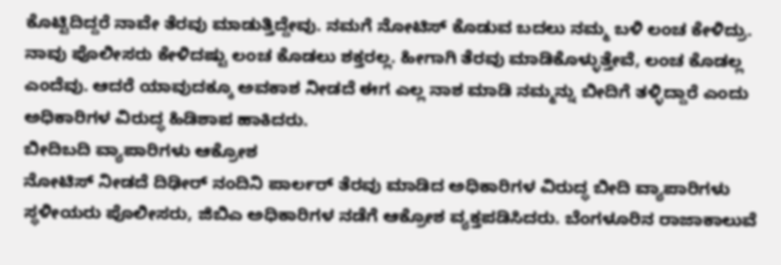ಕೊಟ್ಟಿದಿದ್ದರೆ ನಾವೇ ತೆರವು ಮಾಡುತ್ತಿದ್ದೇವು. ನಮಗೆ ನೋಟಿಸ್ ಕೊಡುವ ಬದಲು ನಮ್ಮ ಬಳಿ ಲಂಚ ಕೇಳಿದ್ರು. ನಾವು ಪೊಲೀಸರು ಕೇಳಿದಷ್ಟು ಲಂಚ ಕೊಡಲು ಶಕ್ತರಲ್ಲ. ಹೀಗಾಗಿ ತೆರವು ಮಾಡಿಕೊಳ್ಳುತ್ತೇವೆ, ಲಂಚ ಕೊಡಲ್ಲ ಎಂದೆವು. ಆದರೆ ಯಾವುದಕ್ಕೂ ಅವಕಾಶ ನೀಡದೆ ಈಗ ಎಲ್ಲ ನಾಶ ಮಾಡಿ ನಮ್ಮನ್ನು ಬೀದಿಗೆ ತಳ್ಳಿದ್ದಾರೆ ಎಂದು ಅಧಿಕಾರಿಗಳ ವಿರುದ್ಧ ಹಿಡಿಶಾಪ ಹಾಕಿದರು.
ಬೀದಿಬದಿ ವ್ಯಾಪಾರಿಗಳು ಆಕ್ರೋಶ
ನೋಟಿಸ್ ನೀಡದೆ ದಿಢೀರ್ ನಂದಿನಿ ಪಾರ್ಲರ್ ತೆರವು ಮಾಡಿದ ಅಧಿಕಾರಿಗಳ ವಿರುದ್ಧ ಬೀದಿ ವ್ಯಾಪಾರಿಗಳು ಸ್ಥಳೀಯರು ಪೊಲೀಸರು, ಜಿಬಿಎ ಅಧಿಕಾರಿಗಳ ನಡೆಗೆ ಆಕ್ರೋಶ ವ್ಯಕ್ತಪಡಿಸಿದರು. ಬೆಂಗಳೂರಿನ ರಾಜಾಕಾಲುವೆ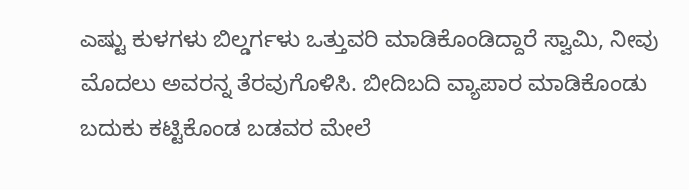ಎಷ್ಟು ಕುಳಗಳು ಬಿಲ್ಡರ್ಗಳು ಒತ್ತುವರಿ ಮಾಡಿಕೊಂಡಿದ್ದಾರೆ ಸ್ವಾಮಿ, ನೀವು ಮೊದಲು ಅವರನ್ನ ತೆರವುಗೊಳಿಸಿ. ಬೀದಿಬದಿ ವ್ಯಾಪಾರ ಮಾಡಿಕೊಂಡು ಬದುಕು ಕಟ್ಟಿಕೊಂಡ ಬಡವರ ಮೇಲೆ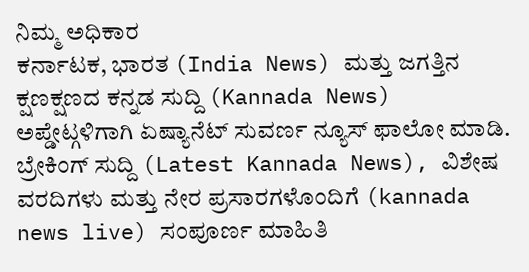ನಿಮ್ಮ ಅಧಿಕಾರ
ಕರ್ನಾಟಕ, ಭಾರತ (India News) ಮತ್ತು ಜಗತ್ತಿನ ಕ್ಷಣಕ್ಷಣದ ಕನ್ನಡ ಸುದ್ದಿ (Kannada News) ಅಪ್ಡೇಟ್ಗಳಿಗಾಗಿ ಏಷ್ಯಾನೆಟ್ ಸುವರ್ಣ ನ್ಯೂಸ್ ಫಾಲೋ ಮಾಡಿ. ಬ್ರೇಕಿಂಗ್ ಸುದ್ದಿ (Latest Kannada News), ವಿಶೇಷ ವರದಿಗಳು ಮತ್ತು ನೇರ ಪ್ರಸಾರಗಳೊಂದಿಗೆ (kannada news live) ಸಂಪೂರ್ಣ ಮಾಹಿತಿ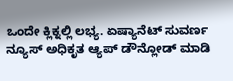ಒಂದೇ ಕ್ಲಿಕ್ನಲ್ಲಿ ಲಭ್ಯ. ಏಷ್ಯಾನೆಟ್ ಸುವರ್ಣ ನ್ಯೂಸ್ ಅಧಿಕೃತ ಆ್ಯಪ್ ಡೌನ್ಲೋಡ್ ಮಾಡಿ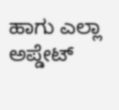ಹಾಗು ಎಲ್ಲಾ ಅಪ್ಡೇಟ್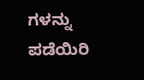ಗಳನ್ನು ಪಡೆಯಿರಿ